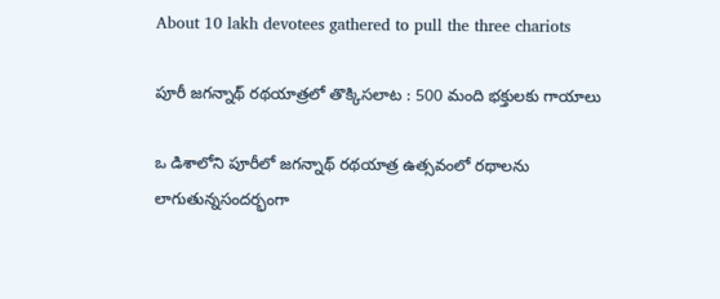About 10 lakh devotees gathered to pull the three chariots

పూరీ జగన్నాథ్ రథయాత్రలో తొక్కిసలాట : 500 మంది భక్తులకు గాయాలు

ఒ డిశాలోని పూరీలో జగన్నాథ్ రథయాత్ర ఉత్సవంలో రథాలను లాగుతున్నసందర్భంగా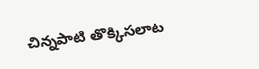చిన్నపాటి తొక్కిసలాట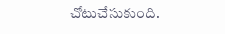చోటుచేసుకుంది.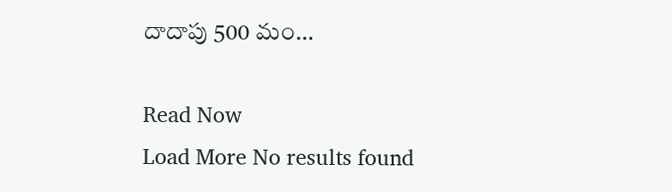దాదాపు 500 మం…

Read Now
Load More No results found